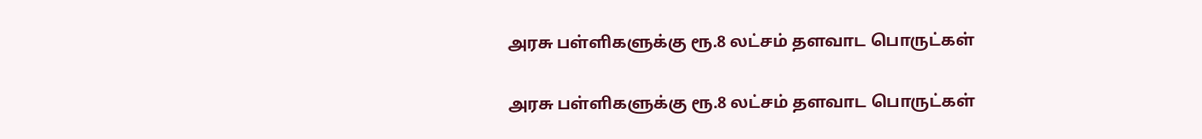அரசு பள்ளிகளுக்கு ரூ.8 லட்சம் தளவாட பொருட்கள்

அரசு பள்ளிகளுக்கு ரூ.8 லட்சம் தளவாட பொருட்கள்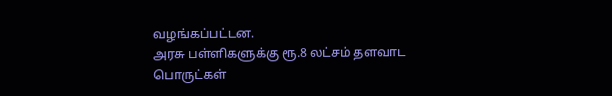வழங்கப்பட்டன.
அரசு பள்ளிகளுக்கு ரூ.8 லட்சம் தளவாட பொருட்கள்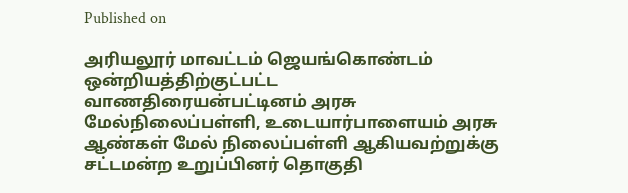Published on

அரியலூர் மாவட்டம் ஜெயங்கொண்டம் ஒன்றியத்திற்குட்பட்ட வாணதிரையன்பட்டினம் அரசு மேல்நிலைப்பள்ளி, உடையார்பாளையம் அரசு ஆண்கள் மேல் நிலைப்பள்ளி ஆகியவற்றுக்கு சட்டமன்ற உறுப்பினர் தொகுதி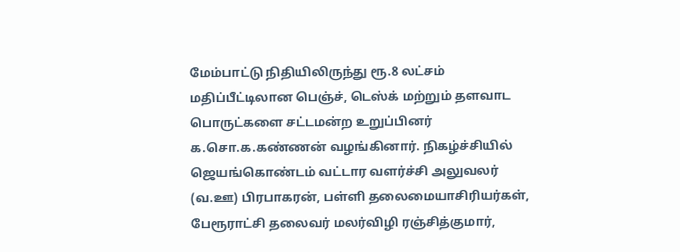மேம்பாட்டு நிதியிலிருந்து ரூ.8 லட்சம் மதிப்பீட்டிலான பெஞ்ச், டெஸ்க் மற்றும் தளவாட பொருட்களை சட்டமன்ற உறுப்பினர் க.சொ.க.கண்ணன் வழங்கினார். நிகழ்ச்சியில் ஜெயங்கொண்டம் வட்டார வளர்ச்சி அலுவலர் (வ.ஊ) பிரபாகரன், பள்ளி தலைமையாசிரியர்கள், பேரூராட்சி தலைவர் மலர்விழி ரஞ்சித்குமார்,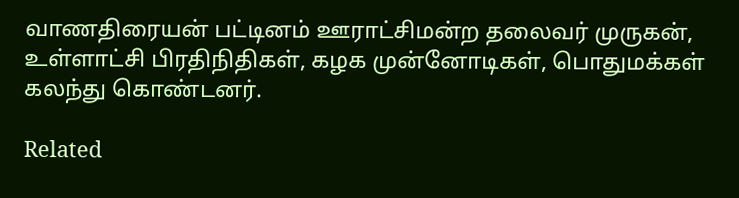வாணதிரையன் பட்டினம் ஊராட்சிமன்ற தலைவர் முருகன், உள்ளாட்சி பிரதிநிதிகள், கழக முன்னோடிகள், பொதுமக்கள் கலந்து கொண்டனர்.

Related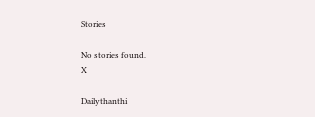Stories

No stories found.
X

Dailythanthi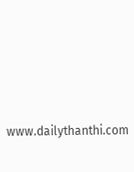www.dailythanthi.com